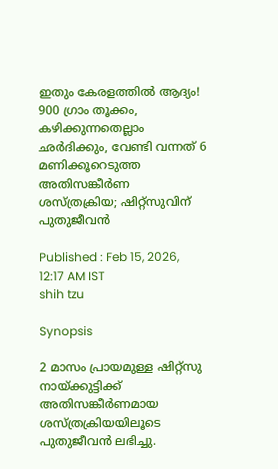ഇതും കേരളത്തിൽ ആദ്യം! 900 ഗ്രാം തൂക്കം, കഴിക്കുന്നതെല്ലാം ഛർദിക്കും, വേണ്ടി വന്നത് 6 മണിക്കൂറെടുത്ത അതിസങ്കീ‍ർണ ശസ്ത്രക്രിയ; ഷിറ്റ്സുവിന് പുതുജീവൻ

Published : Feb 15, 2026, 12:17 AM IST
shih tzu

Synopsis

2 മാസം പ്രായമുള്ള ഷിറ്റ്സു നായ്ക്കുട്ടിക്ക് അതിസങ്കീർണമായ ശസ്ത്രക്രിയയിലൂടെ പുതുജീവൻ ലഭിച്ചു.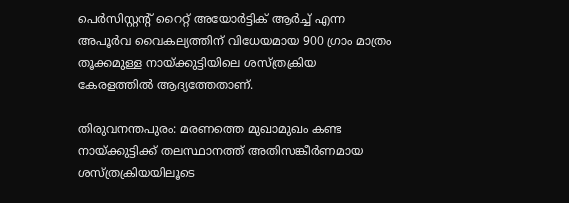പെർസിസ്റ്റന്‍റ് റൈറ്റ് അയോർട്ടിക് ആർച്ച് എന്ന അപൂർവ വൈകല്യത്തിന് വിധേയമായ 900 ഗ്രാം മാത്രം തൂക്കമുള്ള നായ്ക്കുട്ടിയിലെ ശസ്ത്രക്രിയ കേരളത്തിൽ ആദ്യത്തേതാണ്.

തിരുവനന്തപുരം: മരണത്തെ മുഖാമുഖം കണ്ട നായ്ക്കുട്ടിക്ക് തലസ്ഥാനത്ത് അതിസങ്കീർണമായ ശസ്ത്രക്രിയയിലൂടെ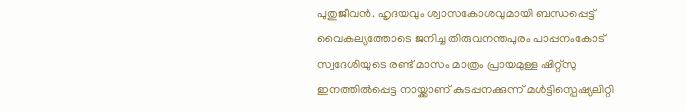പുതുജീവൻ. ഹൃദയവും ശ്വാസകോശവുമായി ബന്ധപ്പെട്ട് വൈകല്യത്തോടെ ജനിച്ച തിരുവനന്തപുരം പാപ്പനംകോട് സ്വദേശിയുടെ രണ്ട് മാസം മാത്രം പ്രായമുള്ള ഷിറ്റ്സു ഇനത്തിൽപ്പെട്ട നായ്ക്കാണ് കുടപ്പനക്കുന്ന് മൾട്ടിസ്പെഷ്യലിറ്റി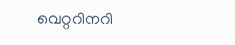വെറ്ററിനറി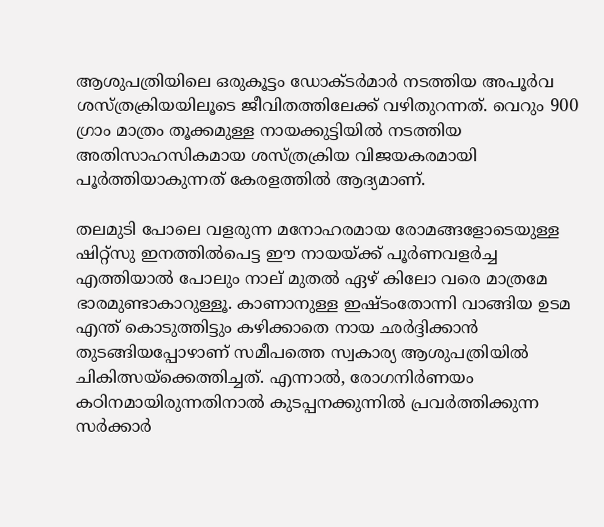ആശുപത്രിയിലെ ഒരുകൂട്ടം ഡോക്‌ടർമാർ നടത്തിയ അപൂർവ ശസ്ത്രക്രിയയിലൂടെ ജീവിതത്തിലേക്ക് വഴിതുറന്നത്. വെറും 900 ഗ്രാം മാത്രം തൂക്കമുള്ള നായക്കുട്ടിയിൽ നടത്തിയ അതിസാഹസികമായ ശസ്ത്രക്രിയ വിജയകരമായി പൂർത്തിയാകുന്നത് കേരളത്തിൽ ആദ്യമാണ്.

തലമുടി പോലെ വളരുന്ന മനോഹരമായ രോമങ്ങളോടെയുള്ള ഷിറ്റ്സു ഇനത്തിൽപെട്ട ഈ നായയ്ക്ക് പൂർണവളർച്ച എത്തിയാൽ പോലും നാല് മുതൽ ഏഴ് കിലോ വരെ മാത്രമേ ഭാരമുണ്ടാകാറുള്ളൂ. കാണാനുള്ള ഇഷ്ടംതോന്നി വാങ്ങിയ ഉടമ എന്ത് കൊടുത്തിട്ടും കഴിക്കാതെ നായ ഛർദ്ദിക്കാൻ തുടങ്ങിയപ്പോഴാണ് സമീപത്തെ സ്വകാര്യ ആശുപത്രിയിൽ ചികിത്സയ്ക്കെത്തിച്ചത്. എന്നാൽ, രോഗനിർണയം കഠിനമായിരുന്നതിനാൽ കുടപ്പനക്കുന്നിൽ പ്രവർത്തിക്കുന്ന സർക്കാർ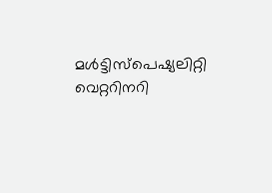മൾട്ടിസ്പെഷ്യലിറ്റി വെറ്ററിനറി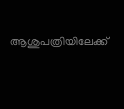ആശുപത്രിയിലേക്ക്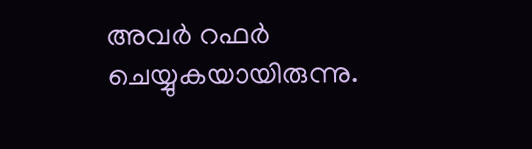അവർ റഫർ ചെയ്യുകയായിരുന്നു.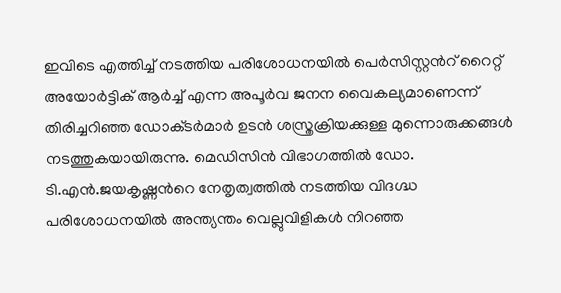ഇവിടെ എത്തിച്ച് നടത്തിയ പരിശോധനയിൽ പെർസിസ്റ്റന്‍റ് റൈറ്റ് അയോർട്ടിക് ആർച്ച് എന്ന അപൂർവ ജനന വൈകല്യമാണെന്ന് തിരിച്ചറിഞ്ഞ ഡോക്‌ടർമാർ ഉടൻ ശസ്ത്രക്രിയക്കുള്ള മുന്നൊരുക്കങ്ങൾ നടത്തുകയായിരുന്നു. മെഡിസിൻ വിഭാഗത്തിൽ ഡോ. ടി.എൻ.ജയകൃഷ്ണന്‍റെ നേതൃത്വത്തിൽ നടത്തിയ വിദഗ്ദ്ധ പരിശോധനയിൽ അന്ത്യന്തം വെല്ലുവിളികൾ നിറഞ്ഞ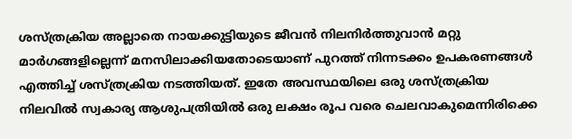ശസ്ത്രക്രിയ അല്ലാതെ നായക്കുട്ടിയുടെ ജീവൻ നിലനിർത്തുവാൻ മറ്റു മാ‍ർഗങ്ങളില്ലെന്ന് മനസിലാക്കിയതോടെയാണ് പുറത്ത് നിന്നടക്കം ഉപകരണങ്ങൾ എത്തിച്ച് ശസ്ത്രക്രിയ നടത്തിയത്. ഇതേ അവസ്ഥയിലെ ഒരു ശസ്ത്രക്രിയ നിലവിൽ സ്വകാര്യ ആശുപത്രിയിൽ ഒരു ലക്ഷം രൂപ വരെ ചെലവാകുമെന്നിരിക്കെ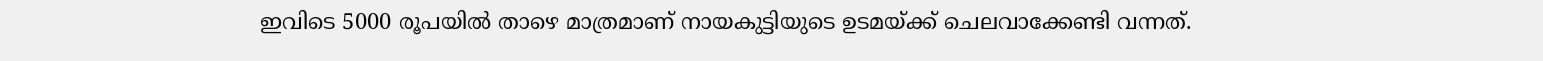ഇവിടെ 5000 രൂപയിൽ താഴെ മാത്രമാണ് നായകുട്ടിയുടെ ഉടമയ്ക്ക് ചെലവാക്കേണ്ടി വന്നത്.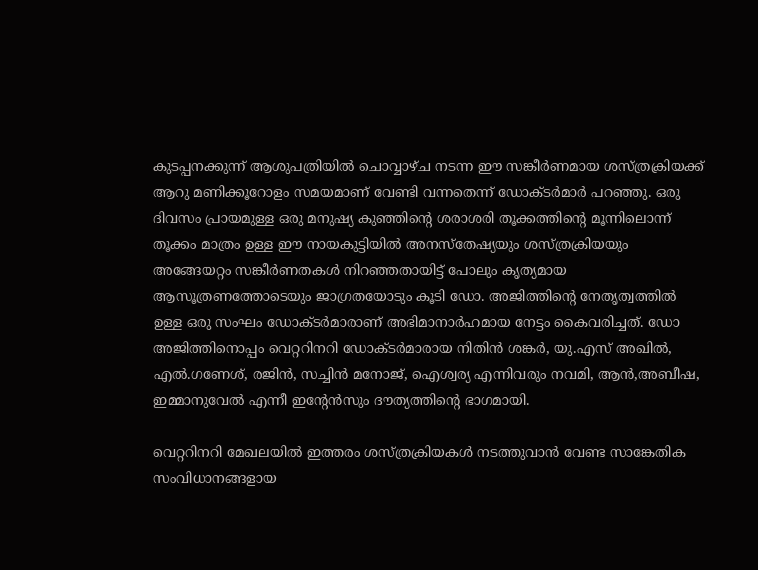കുടപ്പനക്കുന്ന് ആശുപത്രിയിൽ ചൊവ്വാഴ്ച നടന്ന ഈ സങ്കീർണമായ ശസ്ത്രക്രിയക്ക് ആറു മണിക്കൂറോളം സമയമാണ് വേണ്ടി വന്നതെന്ന് ഡോക്‌ടർമാർ പറഞ്ഞു. ഒരു ദിവസം പ്രായമുള്ള ഒരു മനുഷ്യ കുഞ്ഞിന്‍റെ ശരാശരി തൂക്കത്തിന്‍റെ മൂന്നിലൊന്ന് തൂക്കം മാത്രം ഉള്ള ഈ നായകുട്ടിയിൽ അനസ്തേഷ്യയും ശസ്ത്രക്രിയയും അങ്ങേയറ്റം സങ്കീർണതകൾ നിറഞ്ഞതായിട്ട് പോലും കൃത്യമായ ആസൂത്രണത്തോടെയും ജാഗ്രതയോടും കൂടി ഡോ. അജിത്തിന്‍റെ നേതൃത്വത്തിൽ ഉള്ള ഒരു സംഘം ഡോക്ടർമാരാണ് അഭിമാനാർഹമായ നേട്ടം കൈവരിച്ചത്. ഡോ അജിത്തിനൊപ്പം വെറ്ററിനറി ഡോക്ടർമാരായ നിതിൻ ശങ്കർ, യു.എസ് അഖിൽ, എൽ.ഗണേശ്, രജിൻ, സച്ചിൻ മനോജ്, ഐശ്വര്യ എന്നിവരും നവമി, ആൻ,അബീഷ, ഇമ്മാനുവേൽ എന്നീ ഇന്‍റേൻസും ദൗത്യത്തിന്‍റെ ഭാഗമായി.

വെറ്ററിനറി മേഖലയിൽ ഇത്തരം ശസ്ത്രക്രിയകൾ നടത്തുവാൻ വേണ്ട സാങ്കേതിക സംവിധാനങ്ങളായ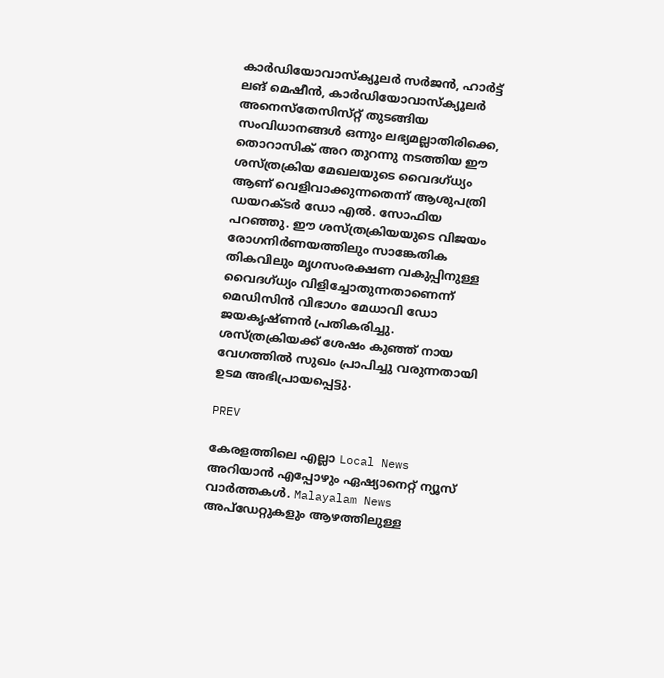കാർഡിയോവാസ്ക്യൂ‌ലർ സർജൻ, ഹാർട്ട് ലങ് മെഷീൻ, കാർഡിയോവാസ്ക്യൂലർ അനെസ്തേസിസ്‌റ്റ് തുടങ്ങിയ സംവിധാനങ്ങൾ ഒന്നും ലഭ്യമല്ലാതിരിക്കെ, തൊറാസിക് അറ തുറന്നു നടത്തിയ ഈ ശസ്ത്രക്രിയ മേഖലയുടെ വൈദഗ്ധ്യം ആണ് വെളിവാക്കുന്നതെന്ന് ആശുപത്രി ഡയറക്ടർ ഡോ എൽ. സോഫിയ പറഞ്ഞു. ഈ ശസ്ത്രക്രിയയുടെ വിജയം രോഗനിർണയത്തിലും സാങ്കേതിക തികവിലും മൃഗസംരക്ഷണ വകുപ്പിനുള്ള വൈദഗ്‌ധ്യം വിളിച്ചോതുന്നതാണെന്ന് മെഡിസിൻ വിഭാഗം മേധാവി ഡോ ജയകൃഷ്ണൻ പ്രതികരിച്ചു. ശസ്ത്രക്രിയക്ക് ശേഷം കുഞ്ഞ് നായ വേഗത്തിൽ സുഖം പ്രാപിച്ചു വരുന്നതായി ഉടമ അഭിപ്രായപ്പെട്ടു.

PREV

കേരളത്തിലെ എല്ലാ Local News അറിയാൻ എപ്പോഴും ഏഷ്യാനെറ്റ് ന്യൂസ് വാർത്തകൾ. Malayalam News  അപ്‌ഡേറ്റുകളും ആഴത്തിലുള്ള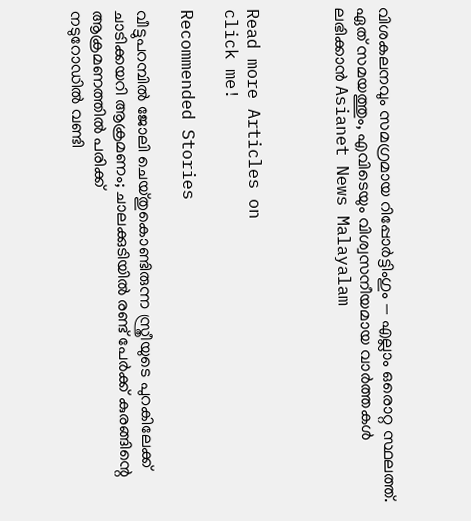വിശകലനവും സമഗ്രമായ റിപ്പോർട്ടിംഗും — എല്ലാം ഒരൊറ്റ സ്ഥലത്ത്. ഏത് സമയത്തും, എവിടെയും വിശ്വസനീയമായ വാർത്തകൾ ലഭിക്കാൻ Asianet News Malayalam



Read more Articles on
click me!

Recommended Stories

വീട്ടുപറമ്പില്‍ ജോലി ചെയ്തുകൊണ്ടിരുന്ന സ്ത്രീയുടെ പുറകിലേക്ക് ചാടിക്കയറി ആക്രമണം; ചാലക്കുടിയിൽ രണ്ട് പേ‍ർക്ക് കുരങ്ങിന്റെ ആക്രമണത്തിൽ പരിക്ക്
നടുറോഡിൽ വണ്ടി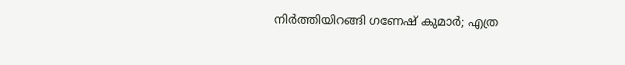നിർത്തിയിറങ്ങി ഗണേഷ് കുമാർ; എത്ര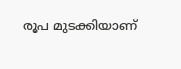രൂപ മുടക്കിയാണ്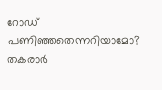റോഡ് പണിഞ്ഞതെന്നറിയാമോ? തകരാർ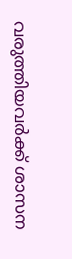വരുത്തിയവർക്ക് ശാസന